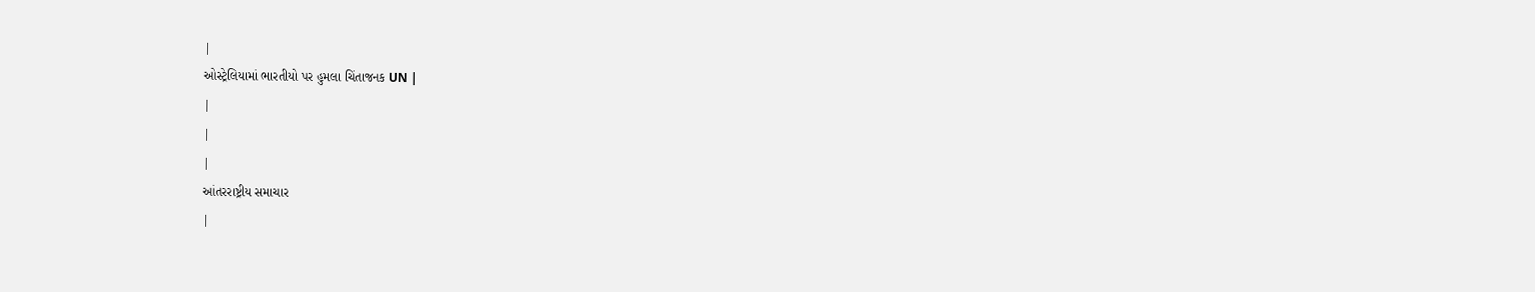|
ઓસ્ટ્રેલિયામાં ભારતીયો પર હુમલા ચિંતાજનક UN |
|
|
|
આંતરરાષ્ટ્રીય સમાચાર
|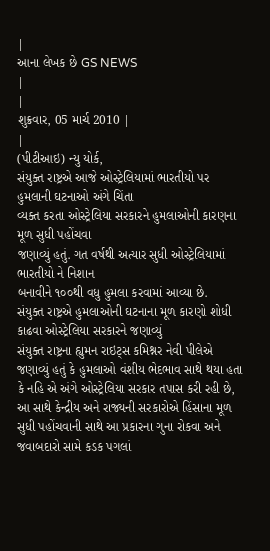|
આના લેખક છે GS NEWS
|
|
શુક્રવાર, 05 માર્ચ 2010 |
|
(પીટીઆઇ) ન્યુ યોર્ક,
સંયુક્ત રાષ્ટ્રએ આજે ઓસ્ટ્રેલિયામાં ભારતીયો પર હુમલાની ઘટનાઓ અંગે ચિંતા
વ્યક્ત કરતા ઓસ્ટ્રેલિયા સરકારને હુમલાઓની કારણના મૂળ સુધી પહોંચવા
જણાવ્યું હતું. ગત વર્ષથી અત્યાર સુધી ઓસ્ટ્રેલિયામાં ભારતીયો ને નિશાન
બનાવીને ૧૦૦થી વધુ હુમલા કરવામાં આવ્યા છે.
સંયુક્ત રાષ્ટ્રએ હુમલાઓની ઘટનાના મૂળ કારણો શોધી કાઢવા ઓસ્ટ્રેલિયા સરકારને જણાવ્યું
સંયુક્ત રાષ્ટ્રના હ્યુમન રાઇટ્સ કમિશ્નર નેવી પીલેએ જણાવ્યું હતું કે હુમલાઓ વંશીય ભેદભાવ સાથે થયા હતા કે નહિ એ અંગે ઓસ્ટ્રેલિયા સરકાર તપાસ કરી રહી છે, આ સાથે કેન્દ્રીય અને રાજ્યની સરકારોએ હિંસાના મૂળ સુધી પહોંચવાની સાથે આ પ્રકારના ગુના રોકવા અને જવાબદારો સામે કડક પગલાં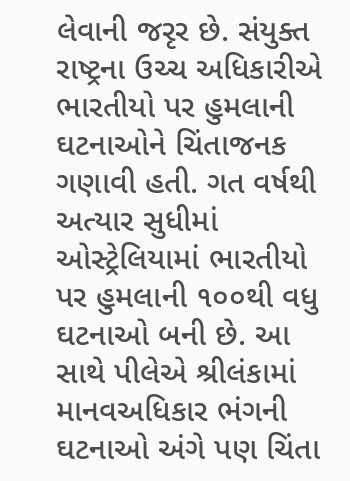લેવાની જરૃર છે. સંયુક્ત રાષ્ટ્રના ઉચ્ચ અધિકારીએ ભારતીયો પર હુમલાની ઘટનાઓને ચિંતાજનક ગણાવી હતી. ગત વર્ષથી અત્યાર સુધીમાં ઓસ્ટ્રેલિયામાં ભારતીયો પર હુમલાની ૧૦૦થી વધુ ઘટનાઓ બની છે. આ સાથે પીલેએ શ્રીલંકામાં માનવઅધિકાર ભંગની ઘટનાઓ અંગે પણ ચિંતા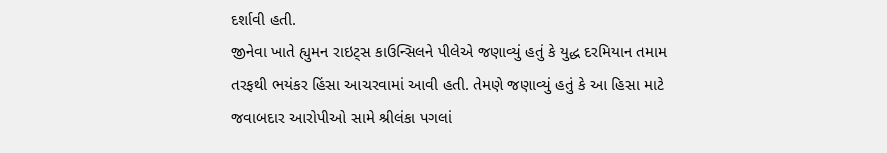દર્શાવી હતી.
જીનેવા ખાતે હ્યુમન રાઇટ્સ કાઉન્સિલને પીલેએ જણાવ્યું હતું કે યુદ્ધ દરમિયાન તમામ તરફથી ભયંકર હિંસા આચરવામાં આવી હતી. તેમણે જણાવ્યું હતું કે આ હિસા માટે જવાબદાર આરોપીઓ સામે શ્રીલંકા પગલાં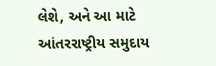લેશે, અને આ માટે આંતરરાષ્ટ્રીય સમુદાય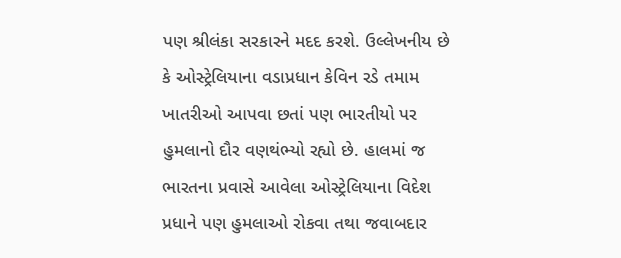પણ શ્રીલંકા સરકારને મદદ કરશે. ઉલ્લેખનીય છે કે ઓસ્ટ્રેલિયાના વડાપ્રધાન કેવિન રડે તમામ ખાતરીઓ આપવા છતાં પણ ભારતીયો પર હુમલાનો દૌર વણથંભ્યો રહ્યો છે. હાલમાં જ ભારતના પ્રવાસે આવેલા ઓસ્ટ્રેલિયાના વિદેશ પ્રધાને પણ હુમલાઓ રોકવા તથા જવાબદાર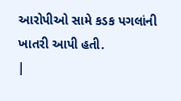આરોપીઓ સામે કડક પગલાંની ખાતરી આપી હતી.
|